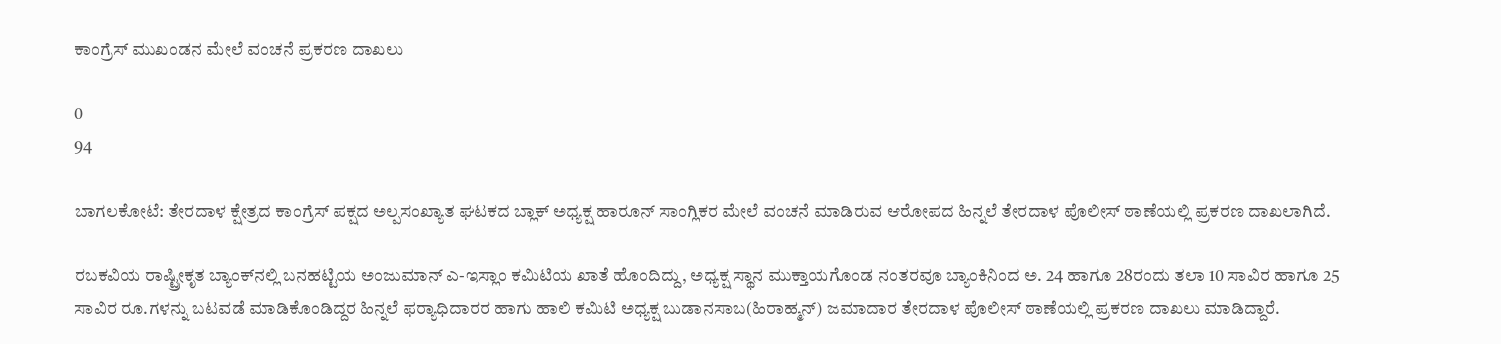ಕಾಂಗ್ರೆಸ್ ಮುಖಂಡನ ಮೇಲೆ ವಂಚನೆ ಪ್ರಕರಣ ದಾಖಲು

0
94

ಬಾಗಲಕೋಟೆ: ತೇರದಾಳ ಕ್ಷೇತ್ರದ ಕಾಂಗ್ರೆಸ್ ಪಕ್ಷದ ಅಲ್ಪಸಂಖ್ಯಾತ ಘಟಕದ ಬ್ಲಾಕ್ ಅಧ್ಯಕ್ಷ ಹಾರೂನ್ ಸಾಂಗ್ಲಿಕರ ಮೇಲೆ ವಂಚನೆ ಮಾಡಿರುವ ಆರೋಪದ ಹಿನ್ನಲೆ ತೇರದಾಳ ಪೊಲೀಸ್ ಠಾಣೆಯಲ್ಲಿ ಪ್ರಕರಣ ದಾಖಲಾಗಿದೆ.

ರಬಕವಿಯ ರಾಷ್ಟ್ರೀಕೃತ ಬ್ಯಾಂಕ್‌ನಲ್ಲಿ ಬನಹಟ್ಟಿಯ ಅಂಜುಮಾನ್ ಎ-ಇಸ್ಲಾಂ ಕಮಿಟಿಯ ಖಾತೆ ಹೊಂದಿದ್ದು, ಅಧ್ಯಕ್ಷ ಸ್ಥಾನ ಮುಕ್ತಾಯಗೊಂಡ ನಂತರವೂ ಬ್ಯಾಂಕಿನಿಂದ ಅ. 24 ಹಾಗೂ 28ರಂದು ತಲಾ 10 ಸಾವಿರ ಹಾಗೂ 25 ಸಾವಿರ ರೂ.ಗಳನ್ನು ಬಟವಡೆ ಮಾಡಿಕೊಂಡಿದ್ದರ ಹಿನ್ನಲೆ ಫರ‍್ಯಾಧಿದಾರರ ಹಾಗು ಹಾಲಿ ಕಮಿಟಿ ಅಧ್ಯಕ್ಷ ಬುಡಾನಸಾಬ(ಹಿರಾಹ್ಮನ್) ಜಮಾದಾರ ತೇರದಾಳ ಪೊಲೀಸ್ ಠಾಣೆಯಲ್ಲಿ ಪ್ರಕರಣ ದಾಖಲು ಮಾಡಿದ್ದಾರೆ.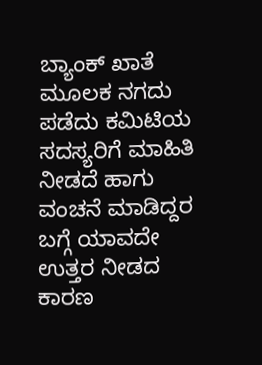ಬ್ಯಾಂಕ್ ಖಾತೆ ಮೂಲಕ ನಗದು ಪಡೆದು ಕಮಿಟಿಯ ಸದಸ್ಯರಿಗೆ ಮಾಹಿತಿ ನೀಡದೆ ಹಾಗು ವಂಚನೆ ಮಾಡಿದ್ದರ ಬಗ್ಗೆ ಯಾವದೇ ಉತ್ತರ ನೀಡದ ಕಾರಣ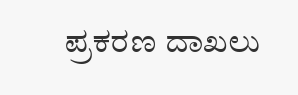ಪ್ರಕರಣ ದಾಖಲು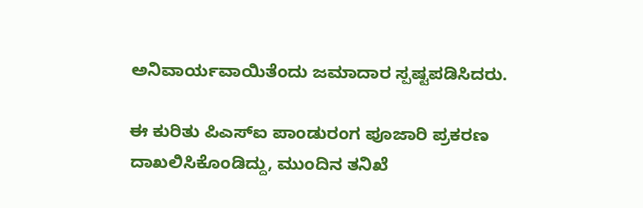ಅನಿವಾರ್ಯವಾಯಿತೆಂದು ಜಮಾದಾರ ಸ್ಪಷ್ಟಪಡಿಸಿದರು.

ಈ ಕುರಿತು ಪಿಎಸ್‌ಐ ಪಾಂಡುರಂಗ ಪೂಜಾರಿ ಪ್ರಕರಣ ದಾಖಲಿಸಿಕೊಂಡಿದ್ದು, ಮುಂದಿನ ತನಿಖೆ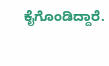ಕೈಗೊಂಡಿದ್ದಾರೆ.